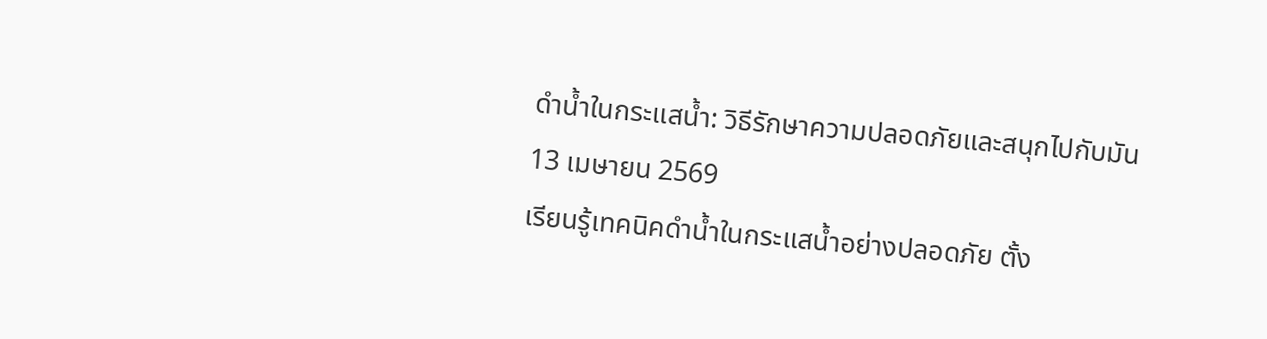ดำน้ำในกระแสน้ำ: วิธีรักษาความปลอดภัยและสนุกไปกับมัน
13 เมษายน 2569
เรียนรู้เทคนิคดำน้ำในกระแสน้ำอย่างปลอดภัย ตั้ง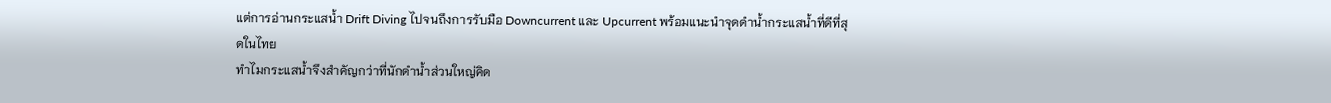แต่การอ่านกระแสน้ำ Drift Diving ไปจนถึงการรับมือ Downcurrent และ Upcurrent พร้อมแนะนำจุดดำน้ำกระแสน้ำที่ดีที่สุดในไทย
ทำไมกระแสน้ำจึงสำคัญกว่าที่นักดำน้ำส่วนใหญ่คิด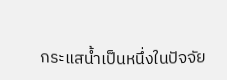กระแสน้ำเป็นหนึ่งในปัจจัย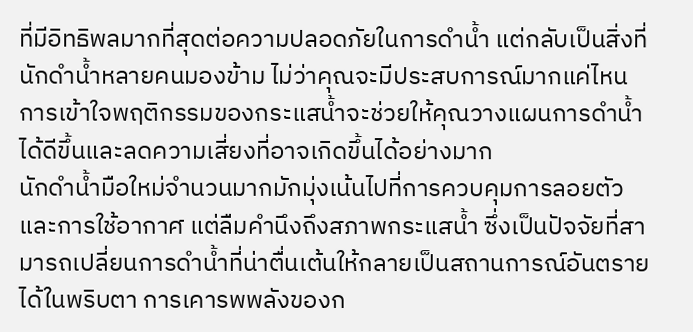ที่มีอิทธิพลมากที่สุดต่อความปลอดภัยในการดำน้ำ แต่กลับเป็นสิ่งที่นักดำน้ำหลายคนมองข้าม ไม่ว่าคุณจะมีประสบการณ์มากแค่ไหน การเข้าใจพฤติกรรมของกระแสน้ำจะช่วยให้คุณวางแผนการดำน้ำได้ดีขึ้นและลดความเสี่ยงที่อาจเกิดขึ้นได้อย่างมาก
นักดำน้ำมือใหม่จำนวนมากมักมุ่งเน้นไปที่การควบคุมการลอยตัวและการใช้อากาศ แต่ลืมคำนึงถึงสภาพกระแสน้ำ ซึ่งเป็นปัจจัยที่สามารถเปลี่ยนการดำน้ำที่น่าตื่นเต้นให้กลายเป็นสถานการณ์อันตรายได้ในพริบตา การเคารพพลังของก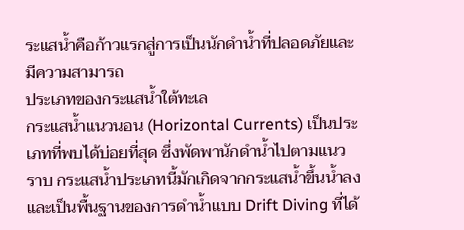ระแสน้ำคือก้าวแรกสู่การเป็นนักดำน้ำที่ปลอดภัยและมีความสามารถ
ประเภทของกระแสน้ำใต้ทะเล
กระแสน้ำแนวนอน (Horizontal Currents) เป็นประเภทที่พบได้บ่อยที่สุด ซึ่งพัดพานักดำน้ำไปตามแนวราบ กระแสน้ำประเภทนี้มักเกิดจากกระแสน้ำขึ้นน้ำลงและเป็นพื้นฐานของการดำน้ำแบบ Drift Diving ที่ได้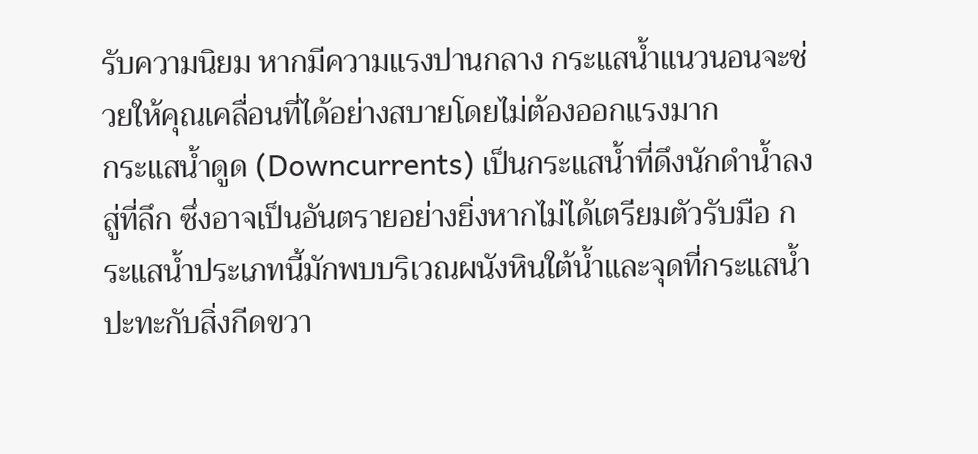รับความนิยม หากมีความแรงปานกลาง กระแสน้ำแนวนอนจะช่วยให้คุณเคลื่อนที่ได้อย่างสบายโดยไม่ต้องออกแรงมาก
กระแสน้ำดูด (Downcurrents) เป็นกระแสน้ำที่ดึงนักดำน้ำลงสู่ที่ลึก ซึ่งอาจเป็นอันตรายอย่างยิ่งหากไม่ได้เตรียมตัวรับมือ กระแสน้ำประเภทนี้มักพบบริเวณผนังหินใต้น้ำและจุดที่กระแสน้ำปะทะกับสิ่งกีดขวา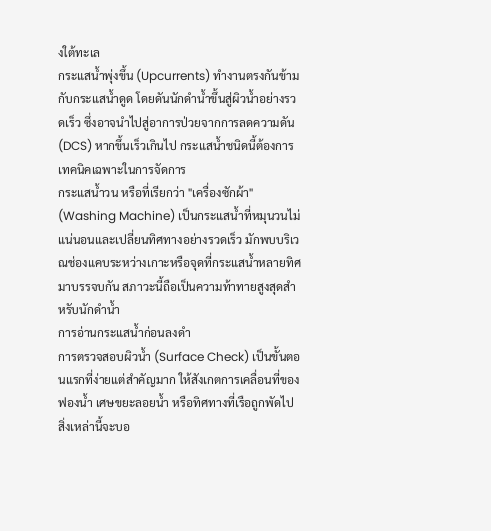งใต้ทะเล
กระแสน้ำพุ่งขึ้น (Upcurrents) ทำงานตรงกันข้ามกับกระแสน้ำดูด โดยดันนักดำน้ำขึ้นสู่ผิวน้ำอย่างรวดเร็ว ซึ่งอาจนำไปสู่อาการป่วยจากการลดความดัน (DCS) หากขึ้นเร็วเกินไป กระแสน้ำชนิดนี้ต้องการเทคนิคเฉพาะในการจัดการ
กระแสน้ำวน หรือที่เรียกว่า "เครื่องซักผ้า" (Washing Machine) เป็นกระแสน้ำที่หมุนวนไม่แน่นอนและเปลี่ยนทิศทางอย่างรวดเร็ว มักพบบริเวณช่องแคบระหว่างเกาะหรือจุดที่กระแสน้ำหลายทิศมาบรรจบกัน สภาวะนี้ถือเป็นความท้าทายสูงสุดสำหรับนักดำน้ำ
การอ่านกระแสน้ำก่อนลงดำ
การตรวจสอบผิวน้ำ (Surface Check) เป็นขั้นตอนแรกที่ง่ายแต่สำคัญมาก ให้สังเกตการเคลื่อนที่ของฟองน้ำ เศษขยะลอยน้ำ หรือทิศทางที่เรือถูกพัดไป สิ่งเหล่านี้จะบอ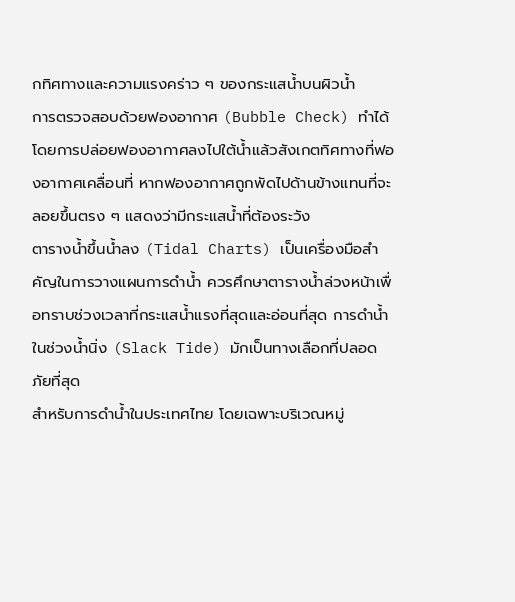กทิศทางและความแรงคร่าว ๆ ของกระแสน้ำบนผิวน้ำ
การตรวจสอบด้วยฟองอากาศ (Bubble Check) ทำได้โดยการปล่อยฟองอากาศลงไปใต้น้ำแล้วสังเกตทิศทางที่ฟองอากาศเคลื่อนที่ หากฟองอากาศถูกพัดไปด้านข้างแทนที่จะลอยขึ้นตรง ๆ แสดงว่ามีกระแสน้ำที่ต้องระวัง
ตารางน้ำขึ้นน้ำลง (Tidal Charts) เป็นเครื่องมือสำคัญในการวางแผนการดำน้ำ ควรศึกษาตารางน้ำล่วงหน้าเพื่อทราบช่วงเวลาที่กระแสน้ำแรงที่สุดและอ่อนที่สุด การดำน้ำในช่วงน้ำนิ่ง (Slack Tide) มักเป็นทางเลือกที่ปลอดภัยที่สุด
สำหรับการดำน้ำในประเทศไทย โดยเฉพาะบริเวณหมู่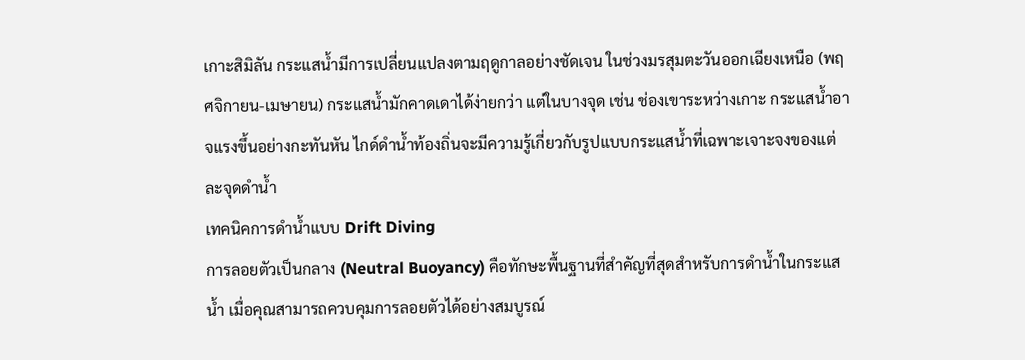เกาะสิมิลัน กระแสน้ำมีการเปลี่ยนแปลงตามฤดูกาลอย่างชัดเจน ในช่วงมรสุมตะวันออกเฉียงเหนือ (พฤศจิกายน-เมษายน) กระแสน้ำมักคาดเดาได้ง่ายกว่า แต่ในบางจุด เช่น ช่องเขาระหว่างเกาะ กระแสน้ำอาจแรงขึ้นอย่างกะทันหัน ไกด์ดำน้ำท้องถิ่นจะมีความรู้เกี่ยวกับรูปแบบกระแสน้ำที่เฉพาะเจาะจงของแต่ละจุดดำน้ำ
เทคนิคการดำน้ำแบบ Drift Diving
การลอยตัวเป็นกลาง (Neutral Buoyancy) คือทักษะพื้นฐานที่สำคัญที่สุดสำหรับการดำน้ำในกระแสน้ำ เมื่อคุณสามารถควบคุมการลอยตัวได้อย่างสมบูรณ์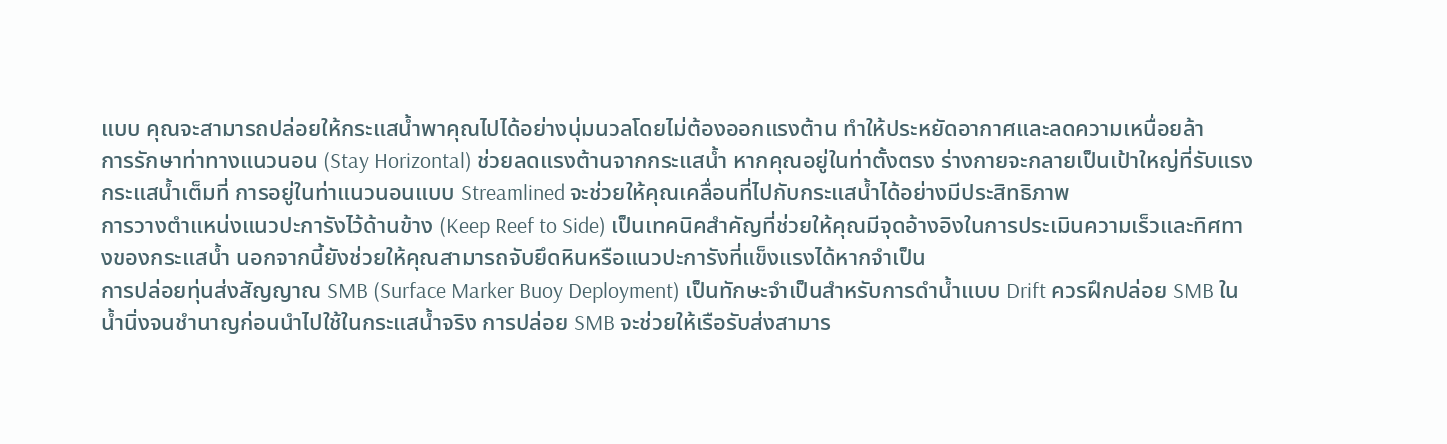แบบ คุณจะสามารถปล่อยให้กระแสน้ำพาคุณไปได้อย่างนุ่มนวลโดยไม่ต้องออกแรงต้าน ทำให้ประหยัดอากาศและลดความเหนื่อยล้า
การรักษาท่าทางแนวนอน (Stay Horizontal) ช่วยลดแรงต้านจากกระแสน้ำ หากคุณอยู่ในท่าตั้งตรง ร่างกายจะกลายเป็นเป้าใหญ่ที่รับแรงกระแสน้ำเต็มที่ การอยู่ในท่าแนวนอนแบบ Streamlined จะช่วยให้คุณเคลื่อนที่ไปกับกระแสน้ำได้อย่างมีประสิทธิภาพ
การวางตำแหน่งแนวปะการังไว้ด้านข้าง (Keep Reef to Side) เป็นเทคนิคสำคัญที่ช่วยให้คุณมีจุดอ้างอิงในการประเมินความเร็วและทิศทางของกระแสน้ำ นอกจากนี้ยังช่วยให้คุณสามารถจับยึดหินหรือแนวปะการังที่แข็งแรงได้หากจำเป็น
การปล่อยทุ่นส่งสัญญาณ SMB (Surface Marker Buoy Deployment) เป็นทักษะจำเป็นสำหรับการดำน้ำแบบ Drift ควรฝึกปล่อย SMB ในน้ำนิ่งจนชำนาญก่อนนำไปใช้ในกระแสน้ำจริง การปล่อย SMB จะช่วยให้เรือรับส่งสามาร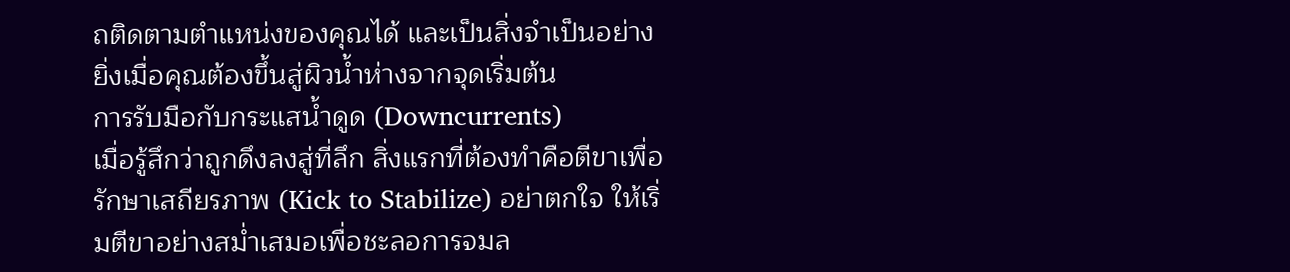ถติดตามตำแหน่งของคุณได้ และเป็นสิ่งจำเป็นอย่างยิ่งเมื่อคุณต้องขึ้นสู่ผิวน้ำห่างจากจุดเริ่มต้น
การรับมือกับกระแสน้ำดูด (Downcurrents)
เมื่อรู้สึกว่าถูกดึงลงสู่ที่ลึก สิ่งแรกที่ต้องทำคือตีขาเพื่อรักษาเสถียรภาพ (Kick to Stabilize) อย่าตกใจ ให้เริ่มตีขาอย่างสม่ำเสมอเพื่อชะลอการจมล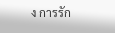ง การรัก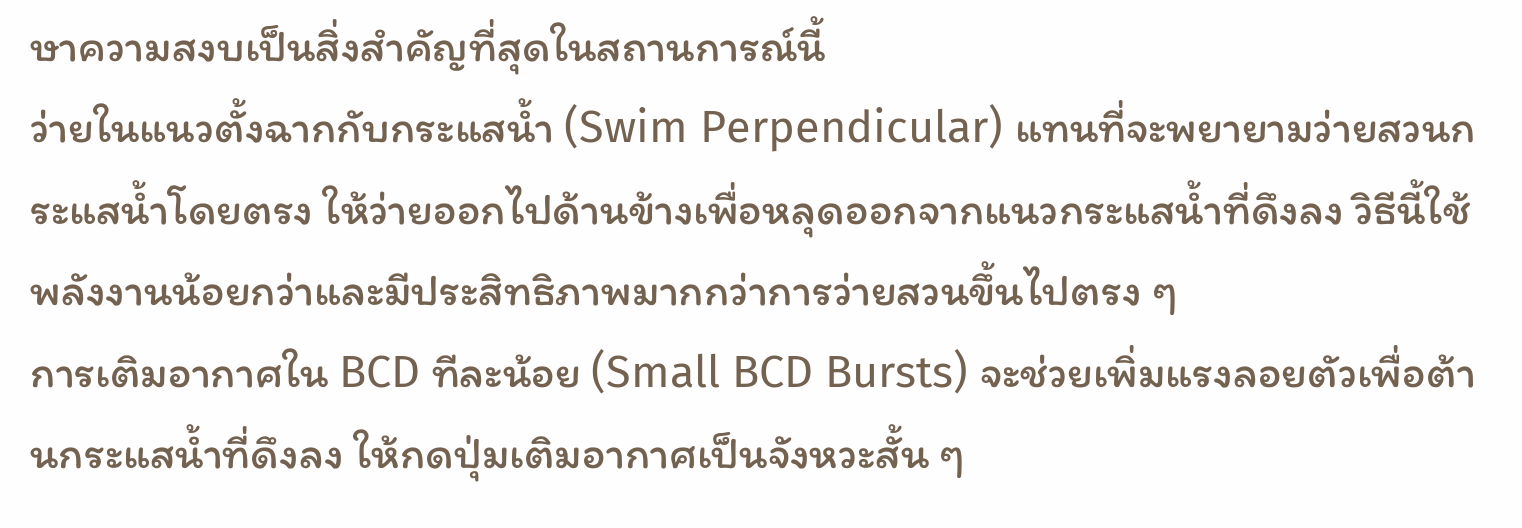ษาความสงบเป็นสิ่งสำคัญที่สุดในสถานการณ์นี้
ว่ายในแนวตั้งฉากกับกระแสน้ำ (Swim Perpendicular) แทนที่จะพยายามว่ายสวนกระแสน้ำโดยตรง ให้ว่ายออกไปด้านข้างเพื่อหลุดออกจากแนวกระแสน้ำที่ดึงลง วิธีนี้ใช้พลังงานน้อยกว่าและมีประสิทธิภาพมากกว่าการว่ายสวนขึ้นไปตรง ๆ
การเติมอากาศใน BCD ทีละน้อย (Small BCD Bursts) จะช่วยเพิ่มแรงลอยตัวเพื่อต้านกระแสน้ำที่ดึงลง ให้กดปุ่มเติมอากาศเป็นจังหวะสั้น ๆ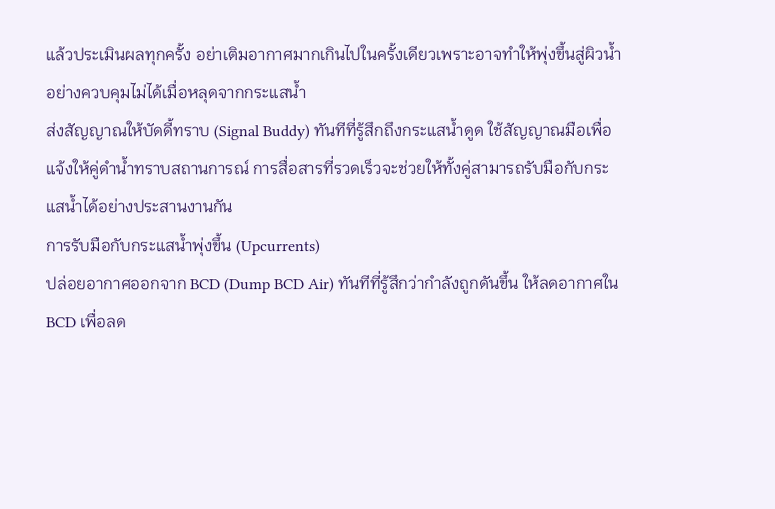แล้วประเมินผลทุกครั้ง อย่าเติมอากาศมากเกินไปในครั้งเดียวเพราะอาจทำให้พุ่งขึ้นสู่ผิวน้ำอย่างควบคุมไม่ได้เมื่อหลุดจากกระแสน้ำ
ส่งสัญญาณให้บัดดี้ทราบ (Signal Buddy) ทันทีที่รู้สึกถึงกระแสน้ำดูด ใช้สัญญาณมือเพื่อแจ้งให้คู่ดำน้ำทราบสถานการณ์ การสื่อสารที่รวดเร็วจะช่วยให้ทั้งคู่สามารถรับมือกับกระแสน้ำได้อย่างประสานงานกัน
การรับมือกับกระแสน้ำพุ่งขึ้น (Upcurrents)
ปล่อยอากาศออกจาก BCD (Dump BCD Air) ทันทีที่รู้สึกว่ากำลังถูกดันขึ้น ให้ลดอากาศใน BCD เพื่อลด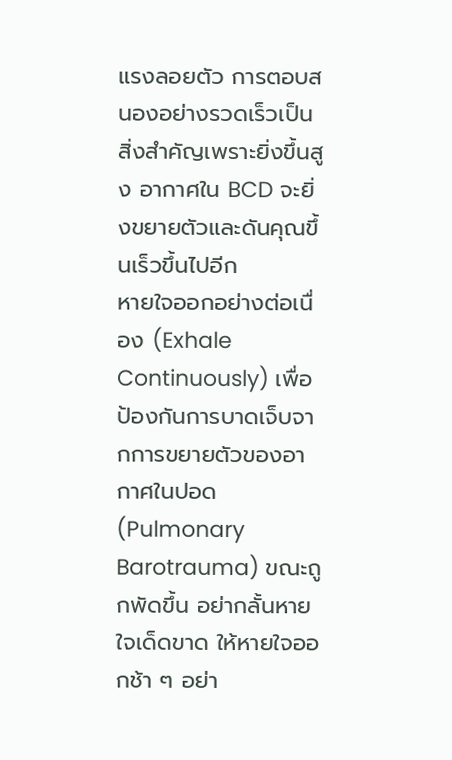แรงลอยตัว การตอบสนองอย่างรวดเร็วเป็นสิ่งสำคัญเพราะยิ่งขึ้นสูง อากาศใน BCD จะยิ่งขยายตัวและดันคุณขึ้นเร็วขึ้นไปอีก
หายใจออกอย่างต่อเนื่อง (Exhale Continuously) เพื่อป้องกันการบาดเจ็บจากการขยายตัวของอากาศในปอด (Pulmonary Barotrauma) ขณะถูกพัดขึ้น อย่ากลั้นหายใจเด็ดขาด ให้หายใจออกช้า ๆ อย่า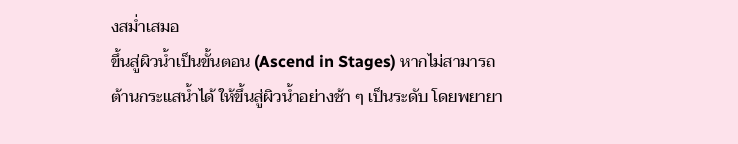งสม่ำเสมอ
ขึ้นสู่ผิวน้ำเป็นขั้นตอน (Ascend in Stages) หากไม่สามารถต้านกระแสน้ำได้ ให้ขึ้นสู่ผิวน้ำอย่างช้า ๆ เป็นระดับ โดยพยายา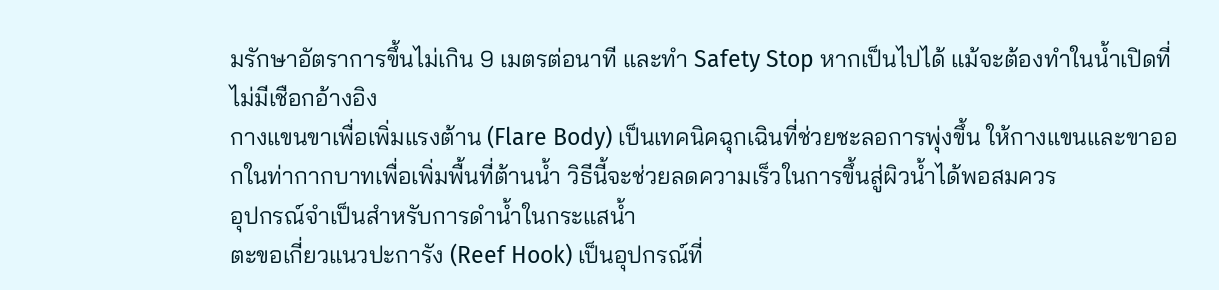มรักษาอัตราการขึ้นไม่เกิน 9 เมตรต่อนาที และทำ Safety Stop หากเป็นไปได้ แม้จะต้องทำในน้ำเปิดที่ไม่มีเชือกอ้างอิง
กางแขนขาเพื่อเพิ่มแรงต้าน (Flare Body) เป็นเทคนิคฉุกเฉินที่ช่วยชะลอการพุ่งขึ้น ให้กางแขนและขาออกในท่ากากบาทเพื่อเพิ่มพื้นที่ต้านน้ำ วิธีนี้จะช่วยลดความเร็วในการขึ้นสู่ผิวน้ำได้พอสมควร
อุปกรณ์จำเป็นสำหรับการดำน้ำในกระแสน้ำ
ตะขอเกี่ยวแนวปะการัง (Reef Hook) เป็นอุปกรณ์ที่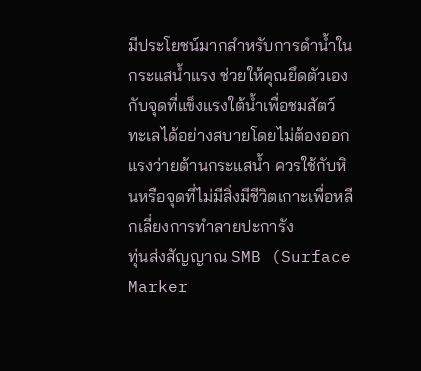มีประโยชน์มากสำหรับการดำน้ำในกระแสน้ำแรง ช่วยให้คุณยึดตัวเองกับจุดที่แข็งแรงใต้น้ำเพื่อชมสัตว์ทะเลได้อย่างสบายโดยไม่ต้องออกแรงว่ายต้านกระแสน้ำ ควรใช้กับหินหรือจุดที่ไม่มีสิ่งมีชีวิตเกาะเพื่อหลีกเลี่ยงการทำลายปะการัง
ทุ่นส่งสัญญาณ SMB (Surface Marker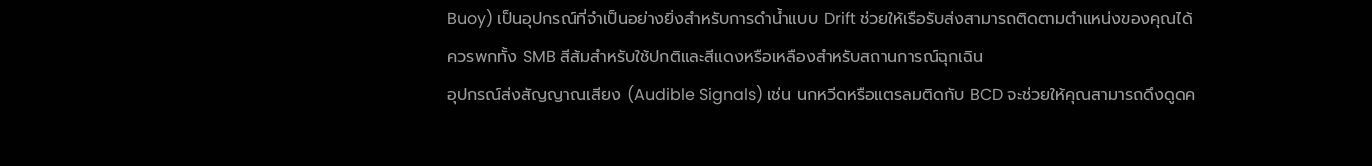Buoy) เป็นอุปกรณ์ที่จำเป็นอย่างยิ่งสำหรับการดำน้ำแบบ Drift ช่วยให้เรือรับส่งสามารถติดตามตำแหน่งของคุณได้ ควรพกทั้ง SMB สีส้มสำหรับใช้ปกติและสีแดงหรือเหลืองสำหรับสถานการณ์ฉุกเฉิน
อุปกรณ์ส่งสัญญาณเสียง (Audible Signals) เช่น นกหวีดหรือแตรลมติดกับ BCD จะช่วยให้คุณสามารถดึงดูดค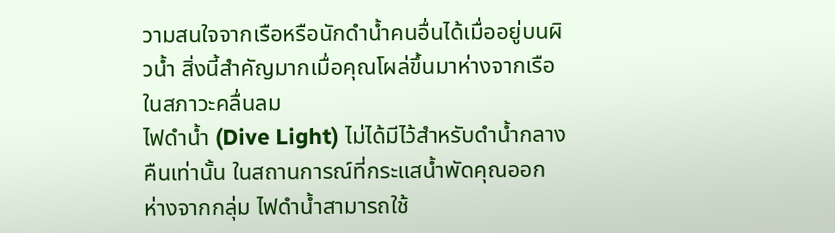วามสนใจจากเรือหรือนักดำน้ำคนอื่นได้เมื่ออยู่บนผิวน้ำ สิ่งนี้สำคัญมากเมื่อคุณโผล่ขึ้นมาห่างจากเรือในสภาวะคลื่นลม
ไฟดำน้ำ (Dive Light) ไม่ได้มีไว้สำหรับดำน้ำกลางคืนเท่านั้น ในสถานการณ์ที่กระแสน้ำพัดคุณออกห่างจากกลุ่ม ไฟดำน้ำสามารถใช้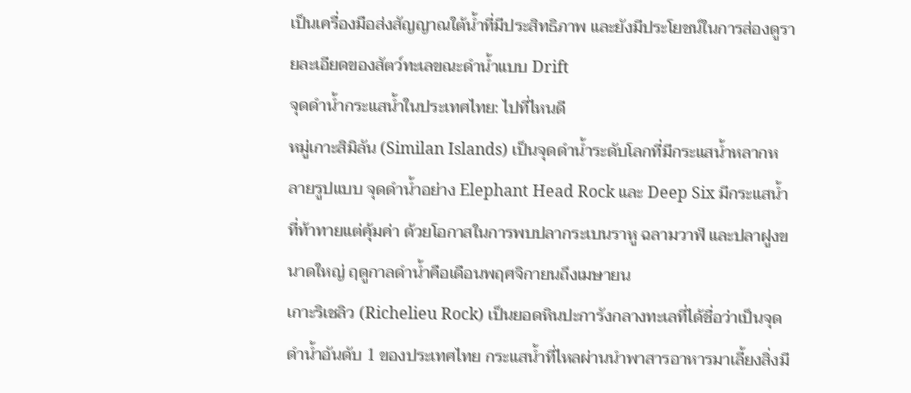เป็นเครื่องมือส่งสัญญาณใต้น้ำที่มีประสิทธิภาพ และยังมีประโยชน์ในการส่องดูรายละเอียดของสัตว์ทะเลขณะดำน้ำแบบ Drift
จุดดำน้ำกระแสน้ำในประเทศไทย: ไปที่ไหนดี
หมู่เกาะสิมิลัน (Similan Islands) เป็นจุดดำน้ำระดับโลกที่มีกระแสน้ำหลากหลายรูปแบบ จุดดำน้ำอย่าง Elephant Head Rock และ Deep Six มีกระแสน้ำที่ท้าทายแต่คุ้มค่า ด้วยโอกาสในการพบปลากระเบนราหู ฉลามวาฬ และปลาฝูงขนาดใหญ่ ฤดูกาลดำน้ำคือเดือนพฤศจิกายนถึงเมษายน
เกาะริเชลิว (Richelieu Rock) เป็นยอดหินปะการังกลางทะเลที่ได้ชื่อว่าเป็นจุดดำน้ำอันดับ 1 ของประเทศไทย กระแสน้ำที่ไหลผ่านนำพาสารอาหารมาเลี้ยงสิ่งมี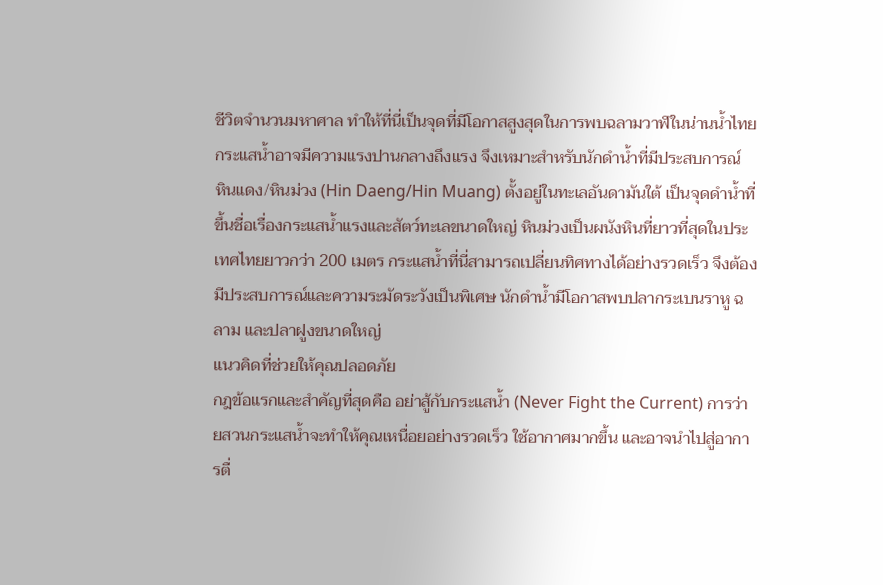ชีวิตจำนวนมหาศาล ทำให้ที่นี่เป็นจุดที่มีโอกาสสูงสุดในการพบฉลามวาฬในน่านน้ำไทย กระแสน้ำอาจมีความแรงปานกลางถึงแรง จึงเหมาะสำหรับนักดำน้ำที่มีประสบการณ์
หินแดง/หินม่วง (Hin Daeng/Hin Muang) ตั้งอยู่ในทะเลอันดามันใต้ เป็นจุดดำน้ำที่ขึ้นชื่อเรื่องกระแสน้ำแรงและสัตว์ทะเลขนาดใหญ่ หินม่วงเป็นผนังหินที่ยาวที่สุดในประเทศไทยยาวกว่า 200 เมตร กระแสน้ำที่นี่สามารถเปลี่ยนทิศทางได้อย่างรวดเร็ว จึงต้องมีประสบการณ์และความระมัดระวังเป็นพิเศษ นักดำน้ำมีโอกาสพบปลากระเบนราหู ฉลาม และปลาฝูงขนาดใหญ่
แนวคิดที่ช่วยให้คุณปลอดภัย
กฎข้อแรกและสำคัญที่สุดคือ อย่าสู้กับกระแสน้ำ (Never Fight the Current) การว่ายสวนกระแสน้ำจะทำให้คุณเหนื่อยอย่างรวดเร็ว ใช้อากาศมากขึ้น และอาจนำไปสู่อาการตื่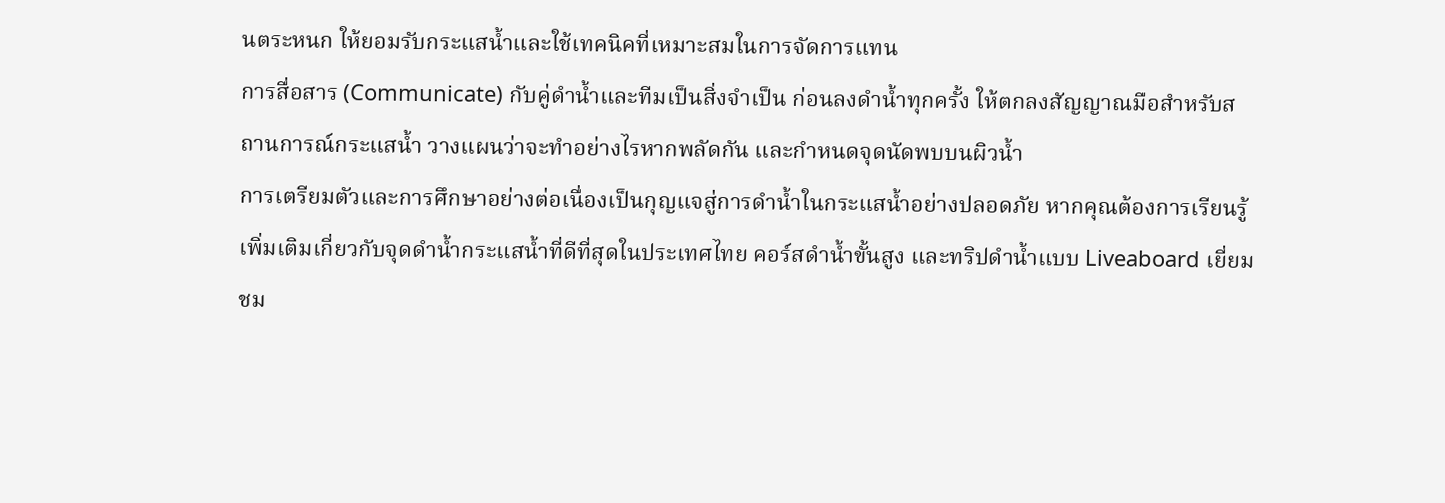นตระหนก ให้ยอมรับกระแสน้ำและใช้เทคนิคที่เหมาะสมในการจัดการแทน
การสื่อสาร (Communicate) กับคู่ดำน้ำและทีมเป็นสิ่งจำเป็น ก่อนลงดำน้ำทุกครั้ง ให้ตกลงสัญญาณมือสำหรับสถานการณ์กระแสน้ำ วางแผนว่าจะทำอย่างไรหากพลัดกัน และกำหนดจุดนัดพบบนผิวน้ำ
การเตรียมตัวและการศึกษาอย่างต่อเนื่องเป็นกุญแจสู่การดำน้ำในกระแสน้ำอย่างปลอดภัย หากคุณต้องการเรียนรู้เพิ่มเติมเกี่ยวกับจุดดำน้ำกระแสน้ำที่ดีที่สุดในประเทศไทย คอร์สดำน้ำขั้นสูง และทริปดำน้ำแบบ Liveaboard เยี่ยมชม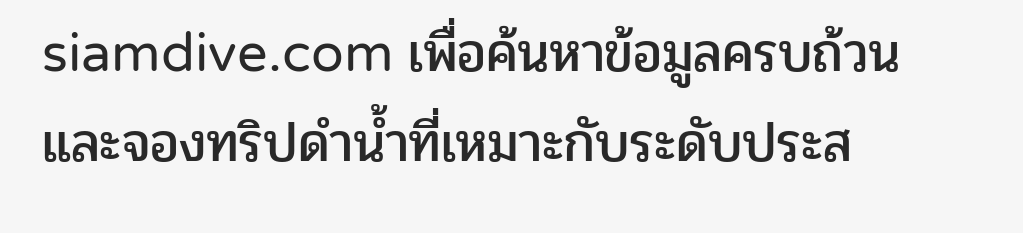siamdive.com เพื่อค้นหาข้อมูลครบถ้วนและจองทริปดำน้ำที่เหมาะกับระดับประส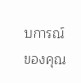บการณ์ของคุณ